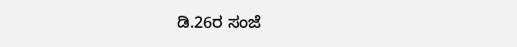ಡಿ.26ರ ಸಂಜೆ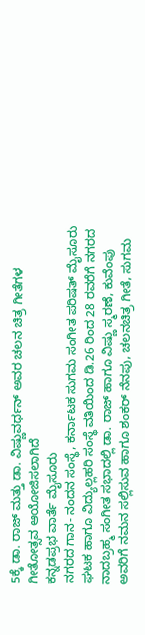5ಕ್ಕೆ ಡಾ. ರಾಜ್ ಮತ್ತು ಡಾ. ವಿಷ್ಣುವರ್ಧನ್ ಅವರ ಚಲನ ಚಿತ್ರ ಗೀತೆಗಳ ಗೀತೋತ್ಸವ ಆಯೋಜಿಸಲಾಗಿದೆ
ಕನ್ನಡಪ್ರಭ ವಾರ್ತೆ ಮೈಸೂರು
ನಗರದ ಗಾನ- ನಂದನ ಸಂಸ್ಥೆ, ಕರ್ನಾಟಕ ಸುಗಮ ಸಂಗೀತ ಪರಿಷತ್ ಮೈಸೂರು ಘಟಕ ಹಾಗೂ ವಿದ್ಯುಲ್ಲಹರಿ ಸಂಸ್ಥೆ ವತಿಯಿಂದ ಡಿ.26 ರಿಂದ 28 ರವರೆಗೆ ನಗರದ ನಾದಬ್ರಹ್ಮ ಸಂಗೀತ ಸಭಾದಲ್ಲಿ ಡಾ. ರಾಜ್ ಹಾಗೂ ವಿಷ್ಣು ಸ್ಮರಣೆ, ಕುವೆಂಪು ಅವರಿಗೆ ನಮನ ಸಲ್ಲಿಸುವ ಹಾಗೂ ಶಂಕರ್ ನೆನಪು, ಚಲನಚಿತ್ರ ಗೀತೆ, ಸುಗಮ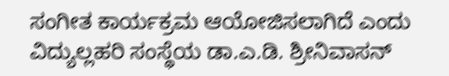ಸಂಗೀತ ಕಾರ್ಯಕ್ರಮ ಆಯೋಜಿಸಲಾಗಿದೆ ಎಂದು ವಿದ್ಯುಲ್ಲಹರಿ ಸಂಸ್ಥೆಯ ಡಾ.ಎ.ಡಿ. ಶ್ರೀನಿವಾಸನ್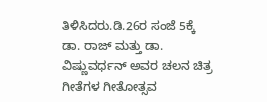ತಿಳಿಸಿದರು.ಡಿ.26ರ ಸಂಜೆ 5ಕ್ಕೆ ಡಾ. ರಾಜ್ ಮತ್ತು ಡಾ. ವಿಷ್ಣುವರ್ಧನ್ ಅವರ ಚಲನ ಚಿತ್ರ ಗೀತೆಗಳ ಗೀತೋತ್ಸವ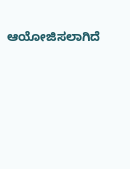ಆಯೋಜಿಸಲಾಗಿದೆ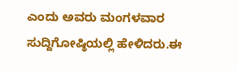ಎಂದು ಅವರು ಮಂಗಳವಾರ ಸುದ್ದಿಗೋಷ್ಠಿಯಲ್ಲಿ ಹೇಳಿದರು.ಈ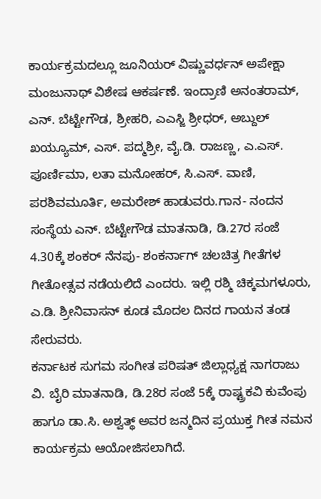ಕಾರ್ಯಕ್ರಮದಲ್ಲೂ ಜೂನಿಯರ್ ವಿಷ್ಣುವರ್ಧನ್ ಅಪೇಕ್ಷಾ ಮಂಜುನಾಥ್ ವಿಶೇಷ ಆಕರ್ಷಣೆ. ಇಂದ್ರಾಣಿ ಅನಂತರಾಮ್, ಎನ್. ಬೆಟ್ಟೇಗೌಡ, ಶ್ರೀಹರಿ, ಎಎಸ್ಜಿ ಶ್ರೀಧರ್, ಅಬ್ದುಲ್ ಖಯ್ಯೂಮ್, ಎಸ್. ಪದ್ಮಶ್ರೀ, ವೈ.ಡಿ. ರಾಜಣ್ಣ, ಎ.ಎಸ್. ಪೂರ್ಣಿಮಾ, ಲತಾ ಮನೋಹರ್, ಸಿ.ಎಸ್. ವಾಣಿ, ಪರಶಿವಮೂರ್ತಿ, ಅಮರೇಶ್ ಹಾಡುವರು.ಗಾನ- ನಂದನ ಸಂಸ್ಥೆಯ ಎನ್. ಬೆಟ್ಟೇಗೌಡ ಮಾತನಾಡಿ, ಡಿ.27ರ ಸಂಜೆ 4.30ಕ್ಕೆ ಶಂಕರ್ ನೆನಪು- ಶಂಕರ್ನಾಗ್ ಚಲಚಿತ್ರ ಗೀತೆಗಳ ಗೀತೋತ್ಸವ ನಡೆಯಲಿದೆ ಎಂದರು. ಇಲ್ಲಿ ರಶ್ಮಿ ಚಿಕ್ಕಮಗಳೂರು, ಎ.ಡಿ. ಶ್ರೀನಿವಾಸನ್ ಕೂಡ ಮೊದಲ ದಿನದ ಗಾಯನ ತಂಡ ಸೇರುವರು.
ಕರ್ನಾಟಕ ಸುಗಮ ಸಂಗೀತ ಪರಿಷತ್ ಜಿಲ್ಲಾಧ್ಯಕ್ಷ ನಾಗರಾಜು ವಿ. ಬೈರಿ ಮಾತನಾಡಿ, ಡಿ.28ರ ಸಂಜೆ 5ಕ್ಕೆ ರಾಷ್ಟ್ರಕವಿ ಕುವೆಂಪು ಹಾಗೂ ಡಾ.ಸಿ. ಅಶ್ವತ್ಥ್ ಅವರ ಜನ್ಮದಿನ ಪ್ರಯುಕ್ತ ಗೀತ ನಮನ ಕಾರ್ಯಕ್ರಮ ಆಯೋಜಿಸಲಾಗಿದೆ.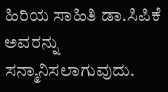ಹಿರಿಯ ಸಾಹಿತಿ ಡಾ.ಸಿಪಿಕೆ ಅವರನ್ನು ಸನ್ಮಾನಿಸಲಾಗುವುದು.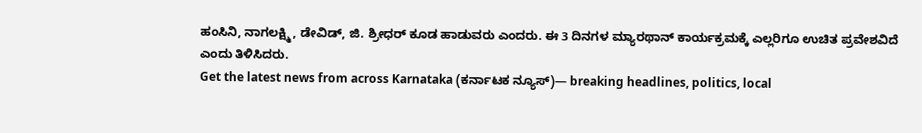ಹಂಸಿನಿ, ನಾಗಲಕ್ಷ್ಮಿ, ಡೇವಿಡ್, ಜಿ. ಶ್ರೀಧರ್ ಕೂಡ ಹಾಡುವರು ಎಂದರು. ಈ 3 ದಿನಗಳ ಮ್ಯಾರಥಾನ್ ಕಾರ್ಯಕ್ರಮಕ್ಕೆ ಎಲ್ಲರಿಗೂ ಉಚಿತ ಪ್ರವೇಶವಿದೆ ಎಂದು ತಿಳಿಸಿದರು.
Get the latest news from across Karnataka (ಕರ್ನಾಟಕ ನ್ಯೂಸ್)— breaking headlines, politics, local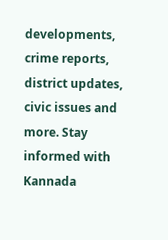developments, crime reports, district updates, civic issues and more. Stay informed with Kannada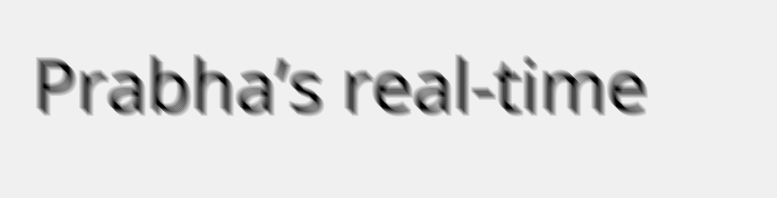Prabha’s real‑time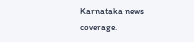Karnataka news coverage.